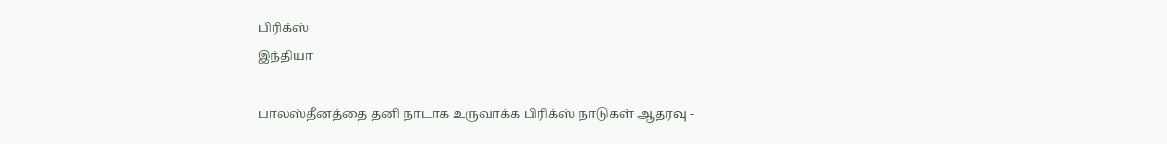பிரிக்ஸ்
இந்தியா

பாலஸ்தீனத்தை தனி நாடாக உருவாக்க பிரிக்ஸ் நாடுகள் ஆதரவு -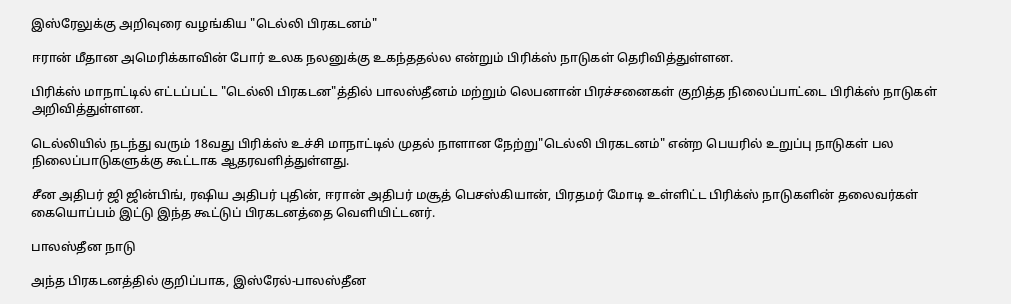இஸ்ரேலுக்கு அறிவுரை வழங்கிய "டெல்லி பிரகடனம்"

ஈரான் மீதான அமெரிக்காவின் போர் உலக நலனுக்கு உகந்ததல்ல என்றும் பிரிக்ஸ் நாடுகள் தெரிவித்துள்ளன.

பிரிக்ஸ் மாநாட்டில் எட்டப்பட்ட "டெல்லி பிரகடன"த்தில் பாலஸ்தீனம் மற்றும் லெபனான் பிரச்சனைகள் குறித்த நிலைப்பாட்டை பிரிக்ஸ் நாடுகள் அறிவித்துள்ளன.

டெல்லியில் நடந்து வரும் 18வது பிரிக்ஸ் உச்சி மாநாட்டில் முதல் நாளான நேற்று"டெல்லி பிரகடனம்" என்ற பெயரில் உறுப்பு நாடுகள் பல நிலைப்பாடுகளுக்கு கூட்டாக ஆதரவளித்துள்ளது.

சீன அதிபர் ஜி ஜின்பிங், ரஷிய அதிபர் புதின், ஈரான் அதிபர் மசூத் பெசஸ்கியான், பிரதமர் மோடி உள்ளிட்ட பிரிக்ஸ் நாடுகளின் தலைவர்கள் கையொப்பம் இட்டு இந்த கூட்டுப் பிரகடனத்தை வெளியிட்டனர்.

பாலஸ்தீன நாடு

அந்த பிரகடனத்தில் குறிப்பாக, இஸ்ரேல்-பாலஸ்தீன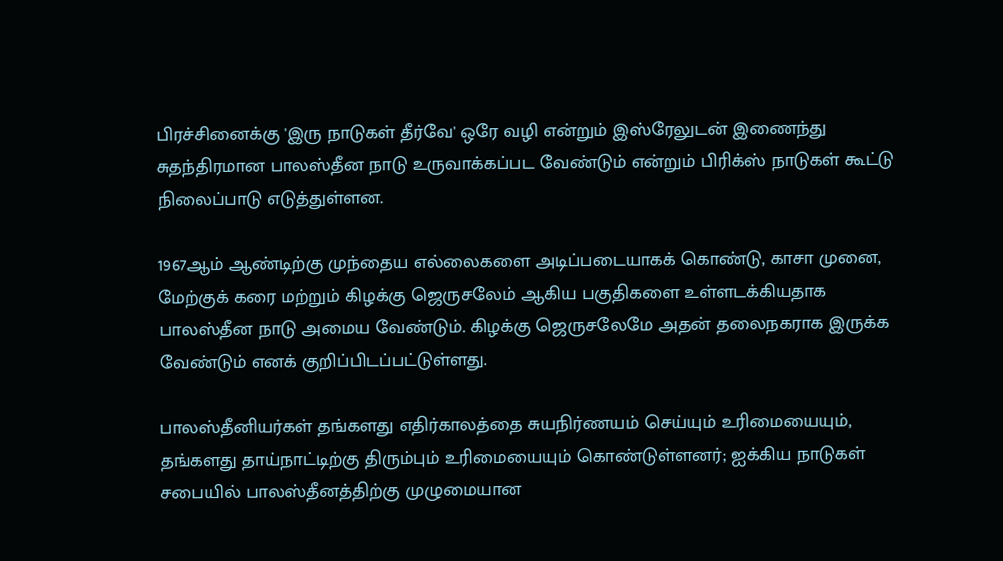பிரச்சினைக்கு 'இரு நாடுகள் தீர்வே' ஒரே வழி என்றும் இஸ்ரேலுடன் இணைந்து சுதந்திரமான பாலஸ்தீன நாடு உருவாக்கப்பட வேண்டும் என்றும் பிரிக்ஸ் நாடுகள் கூட்டு நிலைப்பாடு எடுத்துள்ளன.

1967ஆம் ஆண்டிற்கு முந்தைய எல்லைகளை அடிப்படையாகக் கொண்டு, காசா முனை, மேற்குக் கரை மற்றும் கிழக்கு ஜெருசலேம் ஆகிய பகுதிகளை உள்ளடக்கியதாக பாலஸ்தீன நாடு அமைய வேண்டும். கிழக்கு ஜெருசலேமே அதன் தலைநகராக இருக்க வேண்டும் எனக் குறிப்பிடப்பட்டுள்ளது.

பாலஸ்தீனியர்கள் தங்களது எதிர்காலத்தை சுயநிர்ணயம் செய்யும் உரிமையையும், தங்களது தாய்நாட்டிற்கு திரும்பும் உரிமையையும் கொண்டுள்ளனர்; ஐக்கிய நாடுகள் சபையில் பாலஸ்தீனத்திற்கு முழுமையான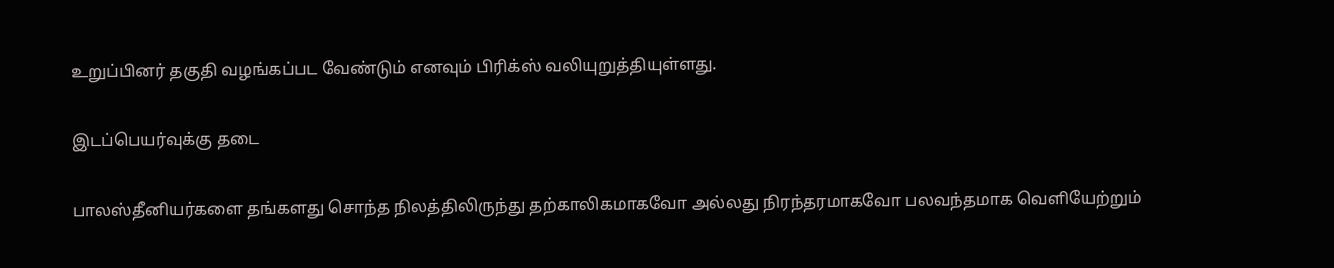உறுப்பினர் தகுதி வழங்கப்பட வேண்டும் எனவும் பிரிக்ஸ் வலியுறுத்தியுள்ளது.

இடப்பெயர்வுக்கு தடை

பாலஸ்தீனியர்களை தங்களது சொந்த நிலத்திலிருந்து தற்காலிகமாகவோ அல்லது நிரந்தரமாகவோ பலவந்தமாக வெளியேற்றும்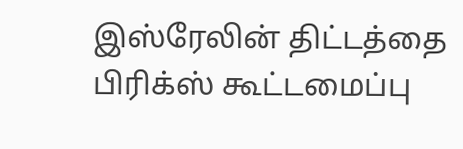இஸ்ரேலின் திட்டத்தை பிரிக்ஸ் கூட்டமைப்பு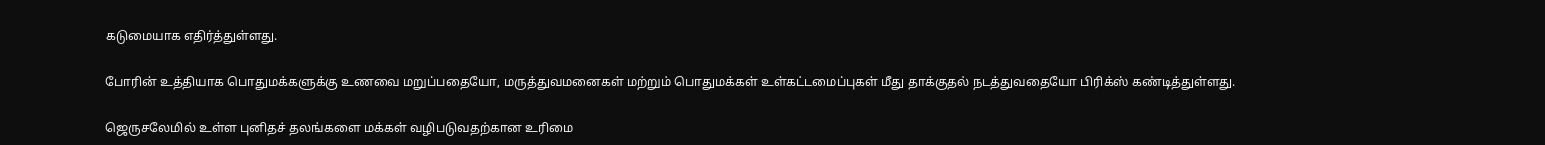கடுமையாக எதிர்த்துள்ளது.

போரின் உத்தியாக பொதுமக்களுக்கு உணவை மறுப்பதையோ, மருத்துவமனைகள் மற்றும் பொதுமக்கள் உள்கட்டமைப்புகள் மீது தாக்குதல் நடத்துவதையோ பிரிக்ஸ் கண்டித்துள்ளது.

ஜெருசலேமில் உள்ள புனிதச் தலங்களை மக்கள் வழிபடுவதற்கான உரிமை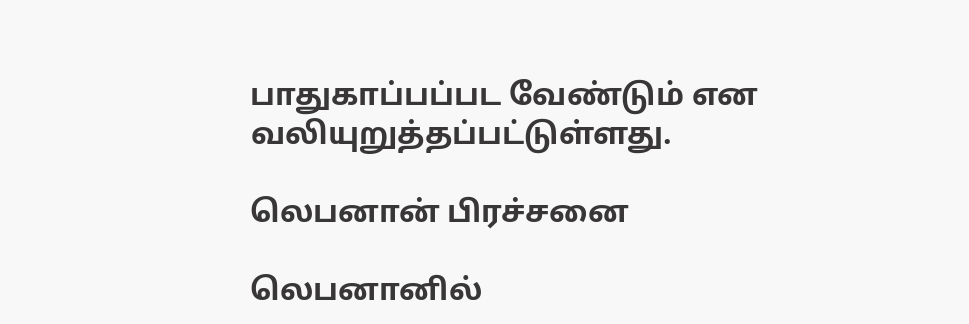பாதுகாப்பப்பட வேண்டும் என வலியுறுத்தப்பட்டுள்ளது.

லெபனான் பிரச்சனை

லெபனானில்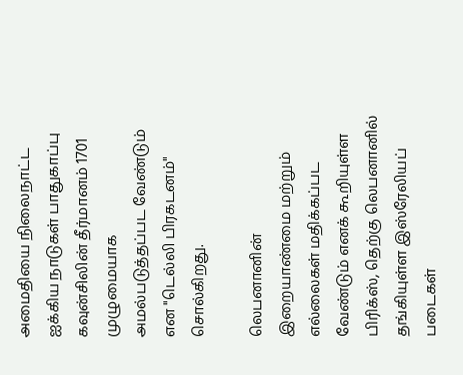அமைதியை நிலைநாட்ட ஐக்கிய நாடுகள் பாதுகாப்பு கவுன்சிலின் தீர்மானம் 1701 முழுமையாக அமல்படுத்தப்பட வேண்டும் என "டெல்லி பிரகடனம்" சொல்கிறது.

லெபனானின் இறையாண்மை மற்றும் எல்லைகள் மதிக்கப்பட வேண்டும் எனக் கூறியுள்ள பிரிக்ஸ், தெற்கு லெபனானில் தங்கியுள்ள இஸ்ரேலியப் படைகள்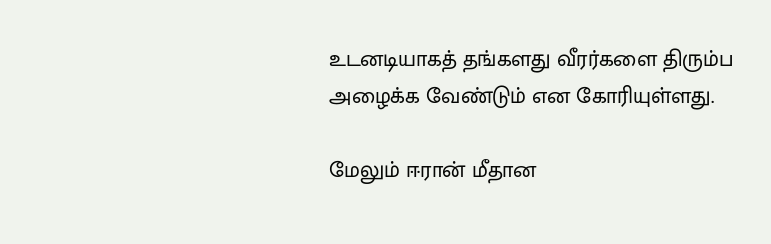உடனடியாகத் தங்களது வீரர்களை திரும்ப அழைக்க வேண்டும் என கோரியுள்ளது.

மேலும் ஈரான் மீதான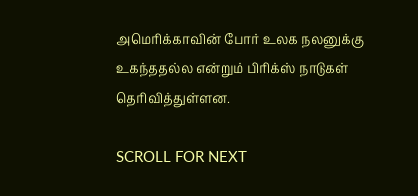அமெரிக்காவின் போர் உலக நலனுக்கு உகந்ததல்ல என்றும் பிரிக்ஸ் நாடுகள் தெரிவித்துள்ளன.

SCROLL FOR NEXT